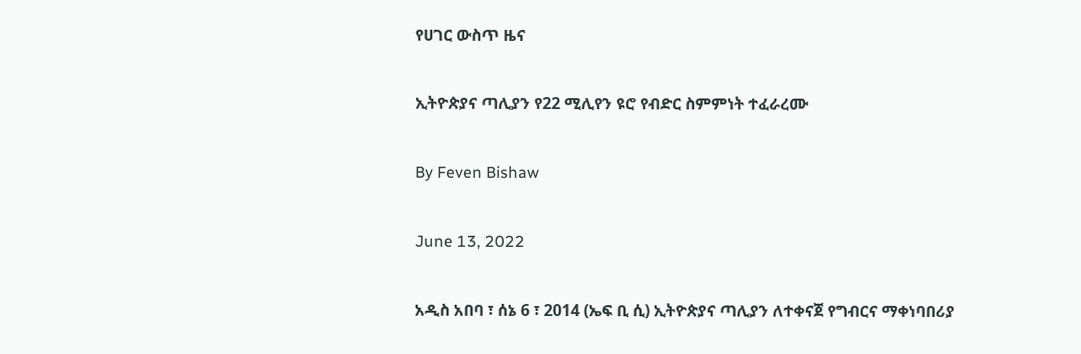የሀገር ውስጥ ዜና

ኢትዮጵያና ጣሊያን የ22 ሚሊየን ዩሮ የብድር ስምምነት ተፈራረሙ

By Feven Bishaw

June 13, 2022

አዲስ አበባ ፣ ሰኔ 6 ፣ 2014 (ኤፍ ቢ ሲ) ኢትዮጵያና ጣሊያን ለተቀናጀ የግብርና ማቀነባበሪያ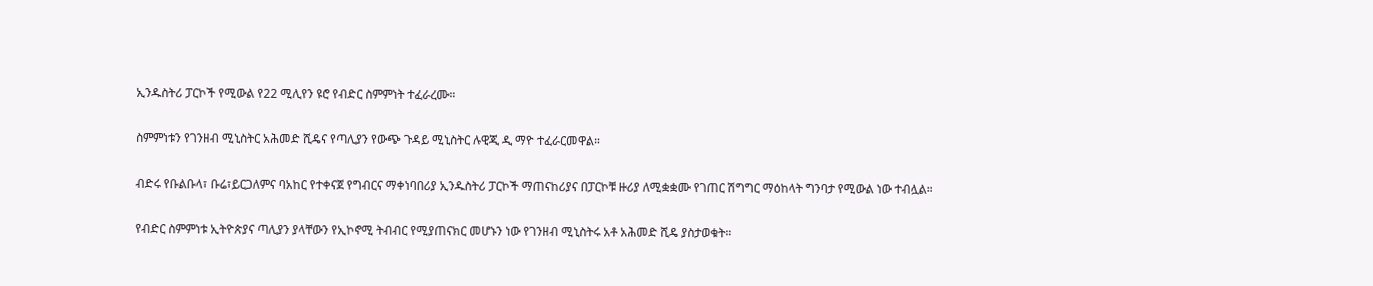ኢንዱስትሪ ፓርኮች የሚውል የ22 ሚሊየን ዩሮ የብድር ስምምነት ተፈራረሙ።

ስምምነቱን የገንዘብ ሚኒስትር አሕመድ ሺዴና የጣሊያን የውጭ ጉዳይ ሚኒስትር ሉዊጂ ዲ ማዮ ተፈራርመዋል።

ብድሩ የቡልቡላ፣ ቡሬ፣ይርጋለምና ባአከር የተቀናጀ የግብርና ማቀነባበሪያ ኢንዱስትሪ ፓርኮች ማጠናከሪያና በፓርኮቹ ዙሪያ ለሚቋቋሙ የገጠር ሽግግር ማዕከላት ግንባታ የሚውል ነው ተብሏል።

የብድር ስምምነቱ ኢትዮጵያና ጣሊያን ያላቸውን የኢኮኖሚ ትብብር የሚያጠናክር መሆኑን ነው የገንዘብ ሚኒስትሩ አቶ አሕመድ ሺዴ ያስታወቁት።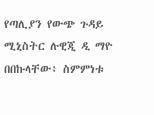የጣሊያን የውጭ ጉዳይ ሚኒስትር ሉዊጂ ዲ ማዮ በበኩላቸው፥ ስምምነቱ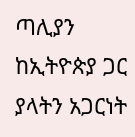ጣሊያን ከኢትዮጵያ ጋር ያላትን አጋርነት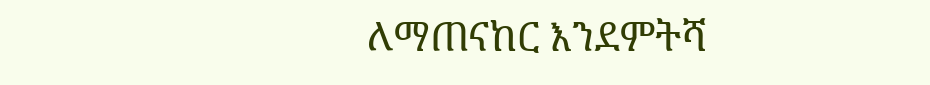ለማጠናከር እንደምትሻ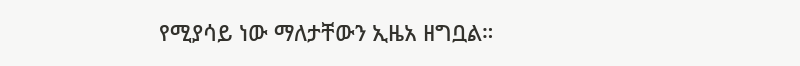የሚያሳይ ነው ማለታቸውን ኢዜአ ዘግቧል።